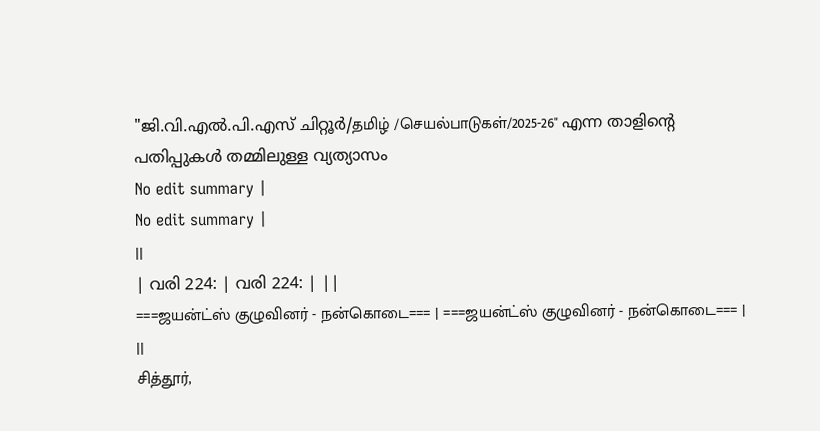"ജി.വി.എൽ.പി.എസ് ചിറ്റൂർ/தமிழ் /செயல்பாடுகள்/2025-26" എന്ന താളിന്റെ പതിപ്പുകൾ തമ്മിലുള്ള വ്യത്യാസം
No edit summary |
No edit summary |
||
| വരി 224: | വരി 224: | ||
===ஜயன்ட்ஸ் குழுவினர் - நன்கொடை=== | ===ஜயன்ட்ஸ் குழுவினர் - நன்கொடை=== | ||
சித்தூர்,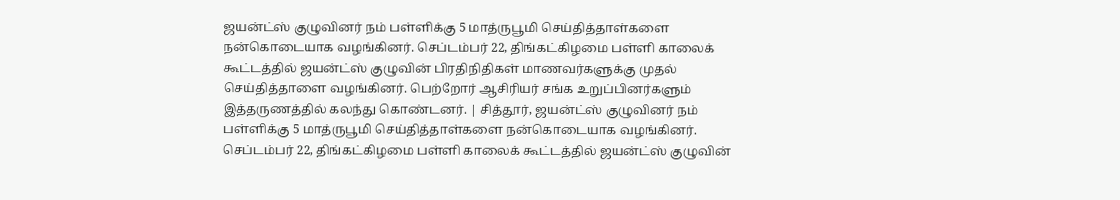ஜயன்ட்ஸ் குழுவினர் நம் பள்ளிக்கு 5 மாத்ருபூமி செய்தித்தாள்களை நன்கொடையாக வழங்கினர். செப்டம்பர் 22, திங்கட்கிழமை பள்ளி காலைக் கூட்டத்தில் ஜயன்ட்ஸ் குழுவின் பிரதிநிதிகள் மாணவர்களுக்கு முதல் செய்தித்தாளை வழங்கினர். பெற்றோர் ஆசிரியர் சங்க உறுப்பினர்களும் இத்தருணத்தில் கலந்து கொண்டனர். | சித்தூர், ஜயன்ட்ஸ் குழுவினர் நம் பள்ளிக்கு 5 மாத்ருபூமி செய்தித்தாள்களை நன்கொடையாக வழங்கினர். செப்டம்பர் 22, திங்கட்கிழமை பள்ளி காலைக் கூட்டத்தில் ஜயன்ட்ஸ் குழுவின்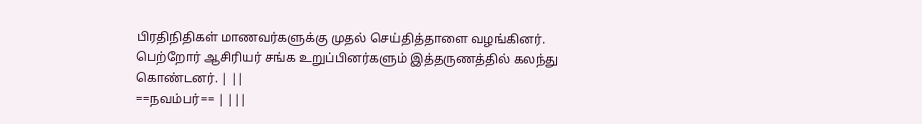பிரதிநிதிகள் மாணவர்களுக்கு முதல் செய்தித்தாளை வழங்கினர். பெற்றோர் ஆசிரியர் சங்க உறுப்பினர்களும் இத்தருணத்தில் கலந்து கொண்டனர். | ||
==நவம்பர்== | |||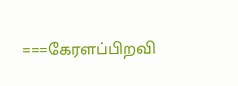===கேரளப்பிறவி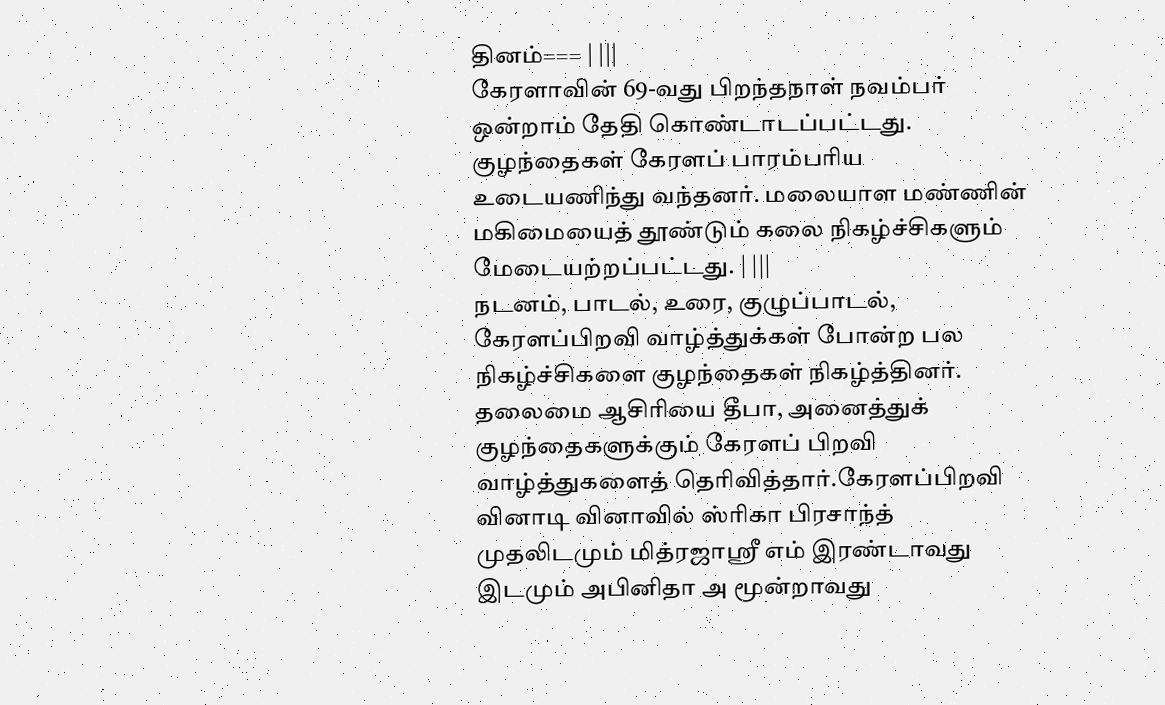தினம்=== | |||
கேரளாவின் 69-வது பிறந்தநாள் நவம்பர் ஒன்றாம் தேதி கொண்டாடப்பட்டது. குழந்தைகள் கேரளப் பாரம்பரிய உடையணிந்து வந்தனர். மலையாள மண்ணின் மகிமையைத் தூண்டும் கலை நிகழ்ச்சிகளும் மேடையற்றப்பட்டது. | |||
நடனம், பாடல், உரை, குழுப்பாடல், கேரளப்பிறவி வாழ்த்துக்கள் போன்ற பல நிகழ்ச்சிகளை குழந்தைகள் நிகழ்த்தினர். தலைமை ஆசிரியை தீபா, அனைத்துக் குழந்தைகளுக்கும் கேரளப் பிறவி வாழ்த்துகளைத் தெரிவித்தார்.கேரளப்பிறவி வினாடி வினாவில் ஸ்ரிகா பிரசாந்த் முதலிடமும் மித்ரஜாஶ்ரீ எம் இரண்டாவது இடமும் அபினிதா அ மூன்றாவது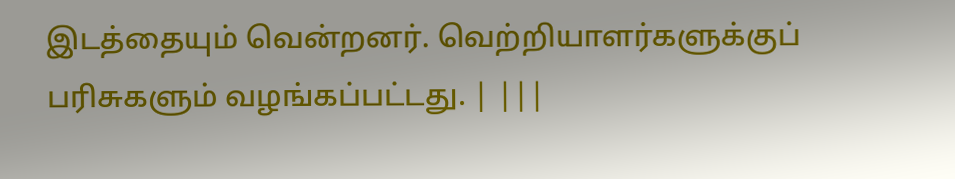இடத்தையும் வென்றனர். வெற்றியாளர்களுக்குப் பரிசுகளும் வழங்கப்பட்டது. | |||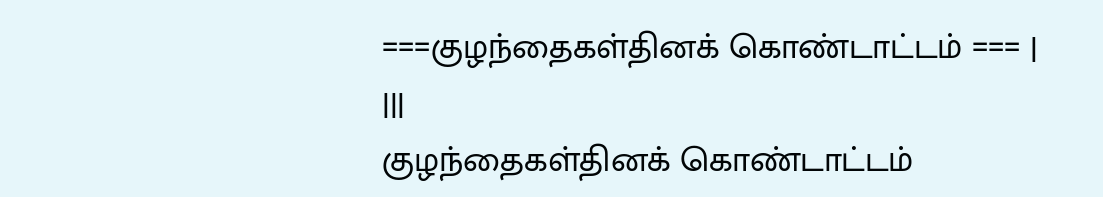===குழந்தைகள்தினக் கொண்டாட்டம் === | |||
குழந்தைகள்தினக் கொண்டாட்டம்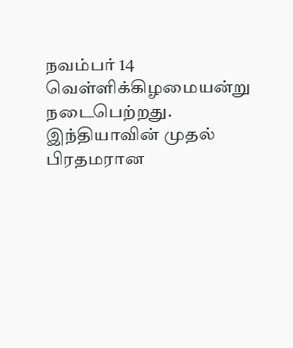நவம்பர் 14 வெள்ளிக்கிழமையன்று நடைபெற்றது. இந்தியாவின் முதல் பிரதமரான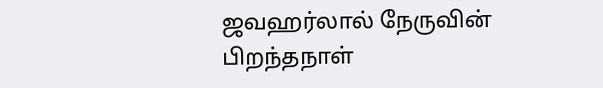ஜவஹர்லால் நேருவின் பிறந்தநாள்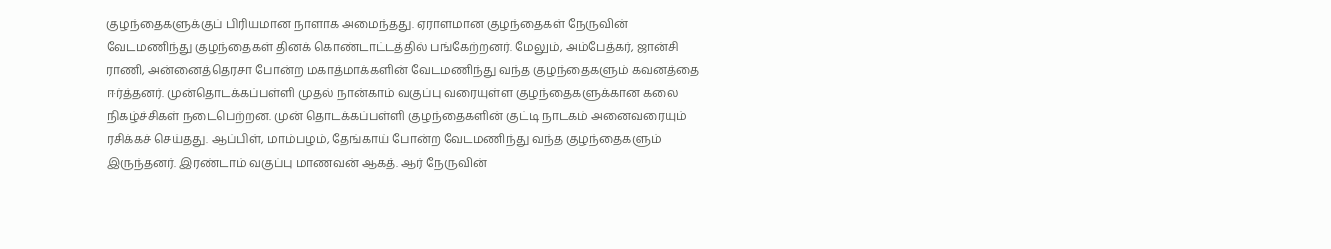குழந்தைகளுக்குப் பிரியமான நாளாக அமைந்தது. ஏராளமான குழந்தைகள் நேருவின் வேடமணிந்து குழந்தைகள் தினக் கொண்டாட்டத்தில் பங்கேற்றனர். மேலும், அம்பேத்கர், ஜான்சி ராணி, அன்னைத்தெரசா போன்ற மகாத்மாக்களின் வேடமணிந்து வந்த குழந்தைகளும் கவனத்தை ஈர்த்தனர். முன்தொடக்கப்பள்ளி முதல் நான்காம் வகுப்பு வரையுள்ள குழந்தைகளுக்கான கலை நிகழ்ச்சிகள் நடைபெற்றன. முன் தொடக்கப்பள்ளி குழந்தைகளின் குட்டி நாடகம் அனைவரையும் ரசிக்கச் செய்தது. ஆப்பிள், மாம்பழம், தேங்காய் போன்ற வேடமணிந்து வந்த குழந்தைகளும் இருந்தனர். இரண்டாம் வகுப்பு மாணவன் ஆகத். ஆர் நேருவின்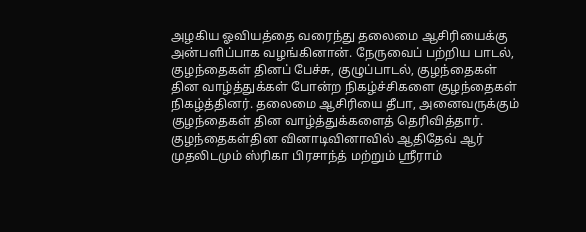அழகிய ஓவியத்தை வரைந்து தலைமை ஆசிரியைக்கு அன்பளிப்பாக வழங்கினான். நேருவைப் பற்றிய பாடல், குழந்தைகள் தினப் பேச்சு, குழுப்பாடல், குழந்தைகள் தின வாழ்த்துக்கள் போன்ற நிகழ்ச்சிகளை குழந்தைகள் நிகழ்த்தினர். தலைமை ஆசிரியை தீபா, அனைவருக்கும் குழந்தைகள் தின வாழ்த்துக்களைத் தெரிவித்தார். குழந்தைகள்தின வினாடிவினாவில் ஆதிதேவ் ஆர் முதலிடமும் ஸ்ரிகா பிரசாந்த் மற்றும் ஸ்ரீராம்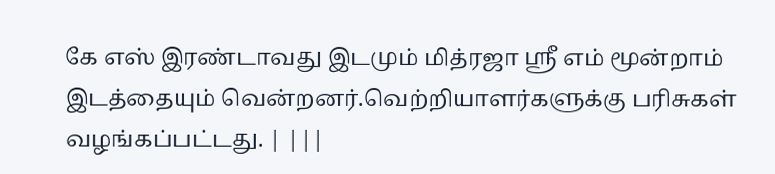கே எஸ் இரண்டாவது இடமும் மித்ரஜா ஸ்ரீ எம் மூன்றாம் இடத்தையும் வென்றனர்.வெற்றியாளர்களுக்கு பரிசுகள் வழங்கப்பட்டது. | |||